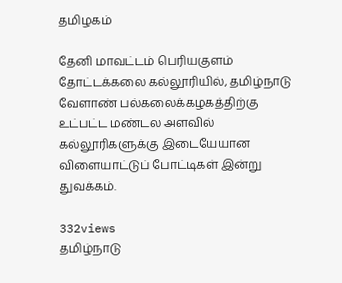தமிழகம்

தேனி மாவட்டம் பெரியகுளம் தோட்டக்கலை கல்லூரியில், தமிழ்நாடு வேளாண் பல்கலைக்கழகத்திற்கு உட்பட்ட மண்டல அளவில் கல்லூரிகளுக்கு இடையேயான விளையாட்டுப் போட்டிகள் இன்று துவக்கம்.

332views
தமிழ்நாடு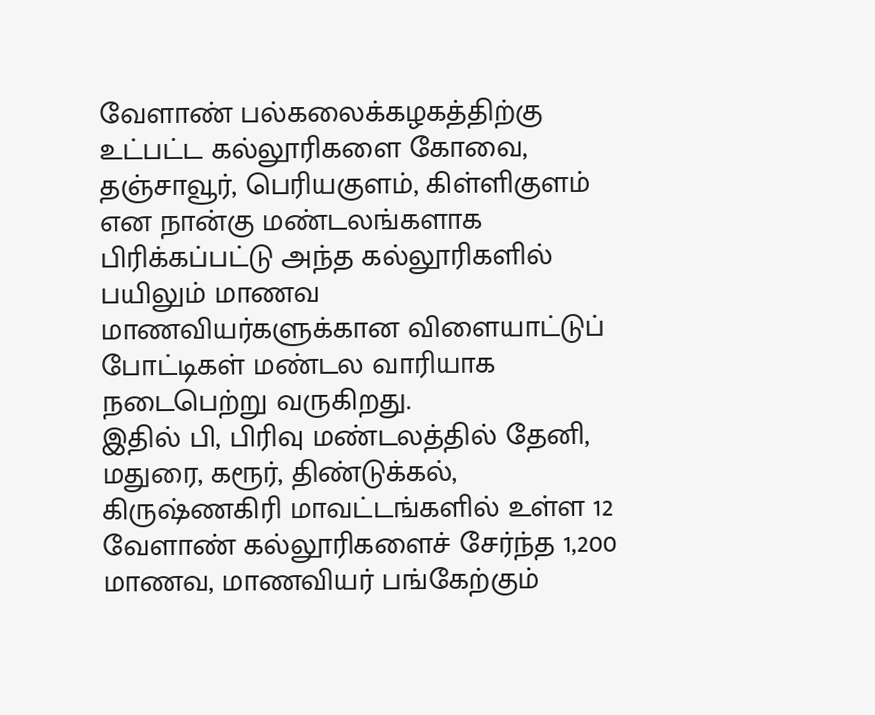வேளாண் பல்கலைக்கழகத்திற்கு உட்பட்ட கல்லூரிகளை கோவை, தஞ்சாவூர், பெரியகுளம், கிள்ளிகுளம் என நான்கு மண்டலங்களாக பிரிக்கப்பட்டு அந்த கல்லூரிகளில் பயிலும் மாணவ மாணவியர்களுக்கான விளையாட்டுப் போட்டிகள் மண்டல வாரியாக நடைபெற்று வருகிறது.
இதில் பி, பிரிவு மண்டலத்தில் தேனி, மதுரை, கரூர், திண்டுக்கல், கிருஷ்ணகிரி மாவட்டங்களில் உள்ள 12 வேளாண் கல்லூரிகளைச் சேர்ந்த 1,200 மாணவ, மாணவியர் பங்கேற்கும்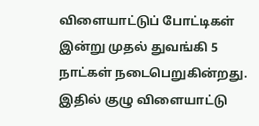விளையாட்டுப் போட்டிகள் இன்று முதல் துவங்கி 5 நாட்கள் நடைபெறுகின்றது.
இதில் குழு விளையாட்டு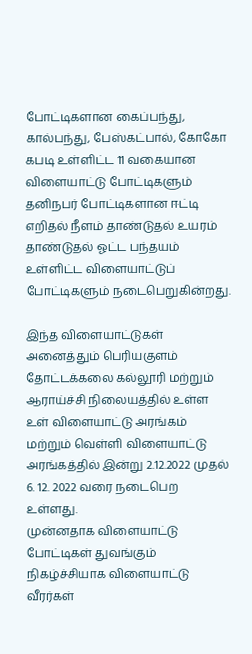போட்டிகளான கைப்பந்து, கால்பந்து, பேஸ்கட்பால், கோகோ கபடி உள்ளிட்ட 11 வகையான விளையாட்டு போட்டிகளும் தனிநபர் போட்டிகளான ஈட்டி எறிதல் நீளம் தாண்டுதல் உயரம் தாண்டுதல் ஓட்ட பந்தயம் உள்ளிட்ட விளையாட்டுப் போட்டிகளும் நடைபெறுகின்றது.

இந்த விளையாட்டுகள் அனைத்தும் பெரியகுளம் தோட்டக்கலை கல்லூரி மற்றும் ஆராய்ச்சி நிலையத்தில் உள்ள உள் விளையாட்டு அரங்கம் மற்றும் வெள்ளி விளையாட்டு அரங்கத்தில் இன்று 2.12.2022 முதல் 6. 12. 2022 வரை நடைபெற உள்ளது.
முன்னதாக விளையாட்டு போட்டிகள் துவங்கும் நிகழ்ச்சியாக விளையாட்டு வீரர்கள்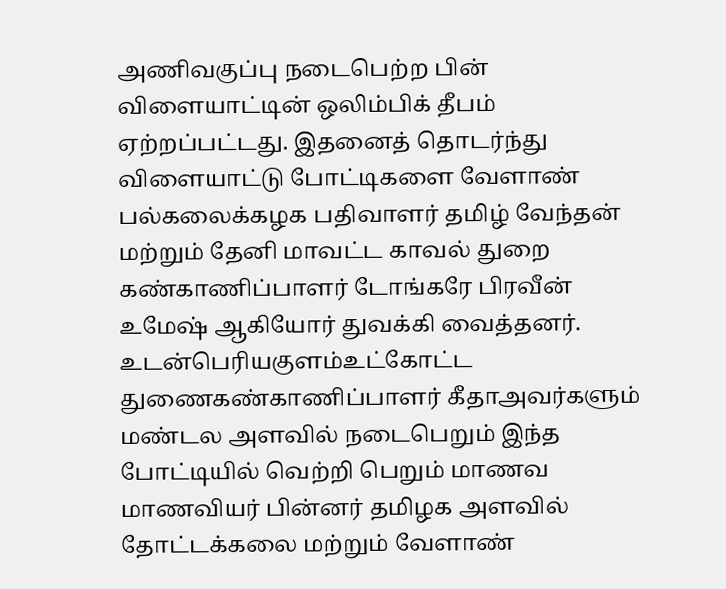அணிவகுப்பு நடைபெற்ற பின் விளையாட்டின் ஒலிம்பிக் தீபம் ஏற்றப்பட்டது. இதனைத் தொடர்ந்து விளையாட்டு போட்டிகளை வேளாண் பல்கலைக்கழக பதிவாளர் தமிழ் வேந்தன் மற்றும் தேனி மாவட்ட காவல் துறை கண்காணிப்பாளர் டோங்கரே பிரவீன் உமேஷ் ஆகியோர் துவக்கி வைத்தனர். உடன்பெரியகுளம்உட்கோட்ட துணைகண்காணிப்பாளர் கீதாஅவர்களும் மண்டல அளவில் நடைபெறும் இந்த போட்டியில் வெற்றி பெறும் மாணவ மாணவியர் பின்னர் தமிழக அளவில் தோட்டக்கலை மற்றும் வேளாண்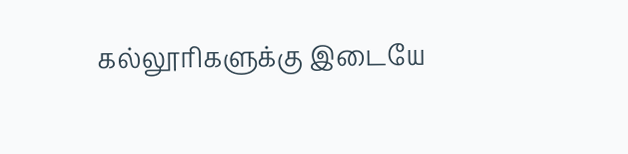கல்லூரிகளுக்கு இடையே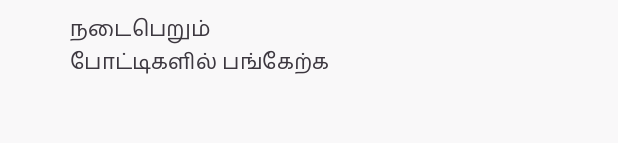நடைபெறும் போட்டிகளில் பங்கேற்க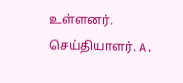உள்ளனர்.
செய்தியாளர். A.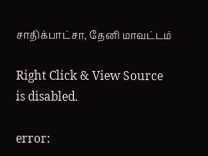சாதிக்பாட்சா, தேனி மாவட்டம்

Right Click & View Source is disabled.

error: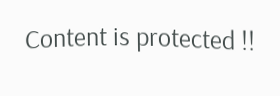Content is protected !!